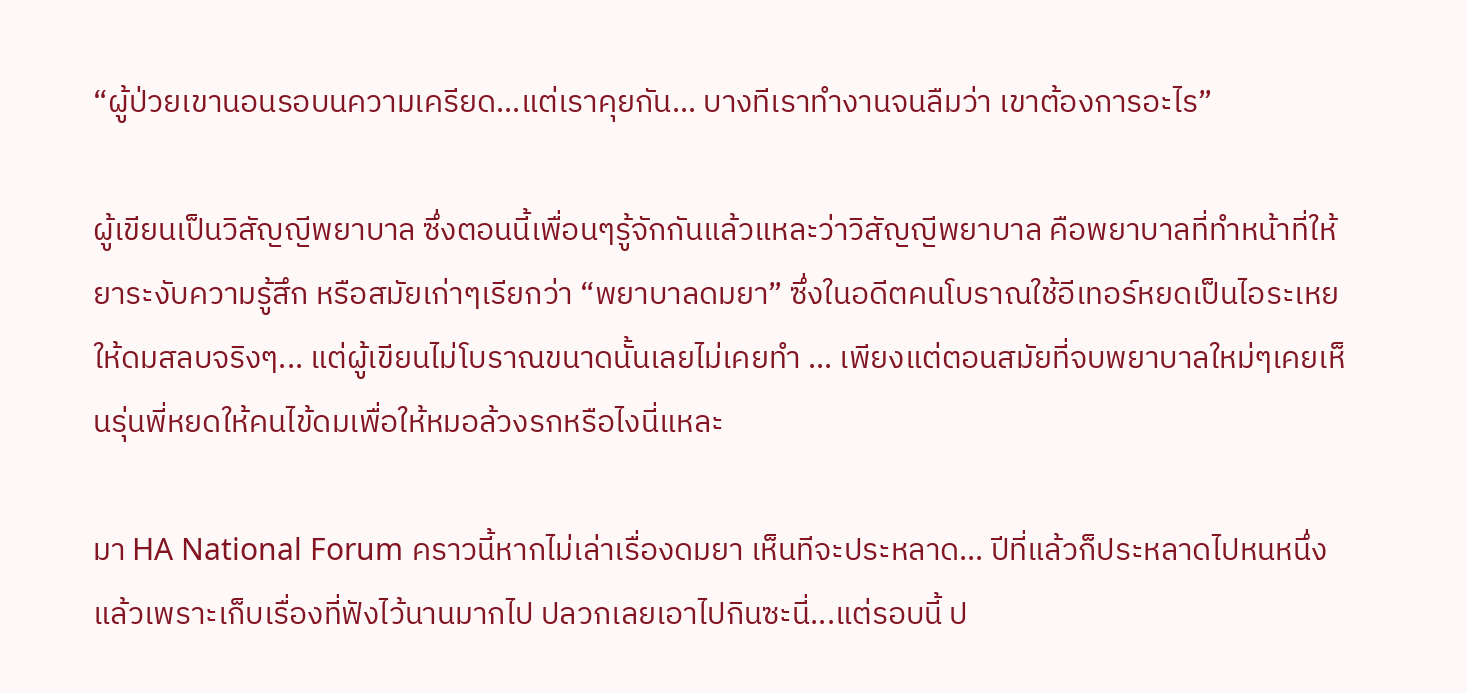“ผู้ป่วยเขานอนรอบนความเครียด...แต่เราคุยกัน... บางทีเราทำงานจนลืมว่า เขาต้องการอะไร”

ผู้เขียนเป็นวิสัญญีพยาบาล ซึ่งตอนนี้เพื่อนๆรู้จักกันแล้วแหละว่าวิสัญญีพยาบาล คือพยาบาลที่ทำหน้าที่ให้ยาระงับความรู้สึก หรือสมัยเก่าๆเรียกว่า “พยาบาลดมยา” ซึ่งในอดีตคนโบราณใช้อีเทอร์หยดเป็นไอระเหยให้ดมสลบจริงๆ... แต่ผู้เขียนไม่โบราณขนาดนั้นเลยไม่เคยทำ ... เพียงแต่ตอนสมัยที่จบพยาบาลใหม่ๆเคยเห็นรุ่นพี่หยดให้คนไข้ดมเพื่อให้หมอล้วงรกหรือไงนี่แหละ

มา HA National Forum คราวนี้หากไม่เล่าเรื่องดมยา เห็นทีจะประหลาด... ปีที่แล้วก็ประหลาดไปหนหนึ่งแล้วเพราะเก็บเรื่องที่ฟังไว้นานมากไป ปลวกเลยเอาไปกินซะนี่...แต่รอบนี้ ป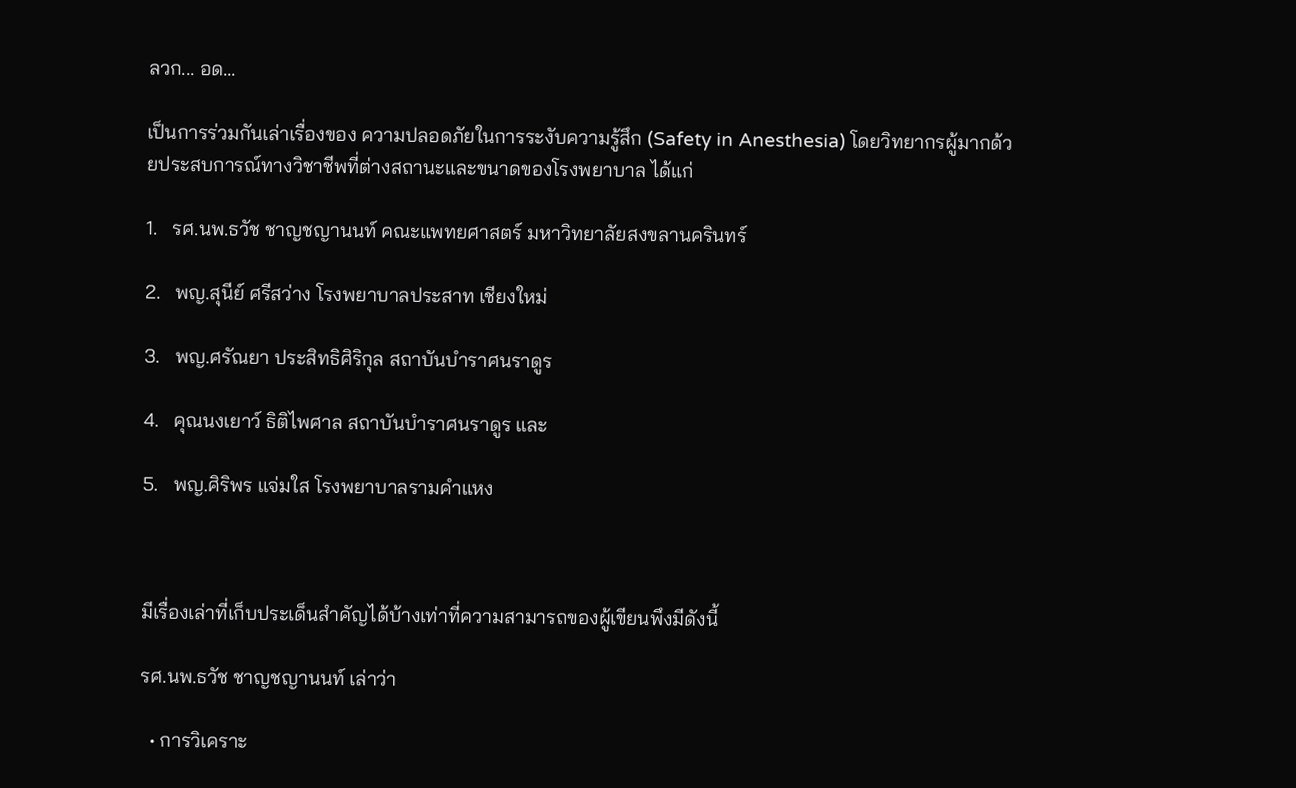ลวก... อด...

เป็นการร่วมกันเล่าเรื่องของ ความปลอดภัยในการระงับความรู้สึก (Safety in Anesthesia) โดยวิทยากรผู้มากด้วยประสบการณ์ทางวิชาชีพที่ต่างสถานะและขนาดของโรงพยาบาล ได้แก่

1.   รศ.นพ.ธวัช ชาญชญานนท์ คณะแพทยศาสตร์ มหาวิทยาลัยสงขลานครินทร์

2.   พญ.สุนีย์ ศรีสว่าง โรงพยาบาลประสาท เชียงใหม่

3.   พญ.ศรัณยา ประสิทธิศิริกุล สถาบันบำราศนราดูร

4.   คุณนงเยาว์ ธิติไพศาล สถาบันบำราศนราดูร และ

5.   พญ.ศิริพร แจ่มใส โรงพยาบาลรามคำแหง



มีเรื่องเล่าที่เก็บประเด็นสำคัญได้บ้างเท่าที่ความสามารถของผู้เขียนพึงมีดังนี้

รศ.นพ.ธวัช ชาญชญานนท์ เล่าว่า

  • การวิเคราะ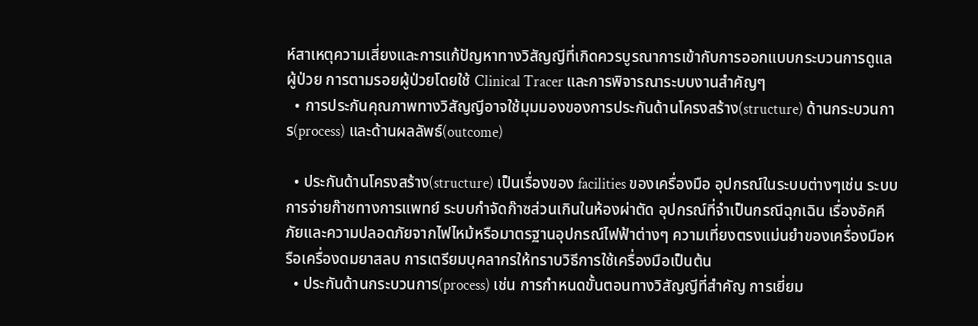ห์สาเหตุความเสี่ยงและการแก้ปัญหาทางวิสัญญีที่เกิดควรบูรณาการเข้ากับการออกแบบกระบวนการดูแลผู้ป่วย การตามรอยผู้ป่วยโดยใช้ Clinical Tracer และการพิจารณาระบบงานสำคัญๆ
  • การประกันคุณภาพทางวิสัญญีอาจใช้มุมมองของการประกันด้านโครงสร้าง(structure) ด้านกระบวนการ(process) และด้านผลลัพธ์(outcome)

  • ประกันด้านโครงสร้าง(structure) เป็นเรื่องของ facilities ของเครื่องมือ อุปกรณ์ในระบบต่างๆเช่น ระบบการจ่ายก๊าซทางการแพทย์ ระบบกำจัดก๊าซส่วนเกินในห้องผ่าตัด อุปกรณ์ที่จำเป็นกรณีฉุกเฉิน เรื่องอัคคีภัยและความปลอดภัยจากไฟไหม้หรือมาตรฐานอุปกรณ์ไฟฟ้าต่างๆ ความเที่ยงตรงแม่นยำของเครื่องมือหรือเครื่องดมยาสลบ การเตรียมบุคลากรให้ทราบวิธีการใช้เครื่องมือเป็นต้น
  • ประกันด้านกระบวนการ(process) เช่น การกำหนดขั้นตอนทางวิสัญญีที่สำคัญ การเยี่ยม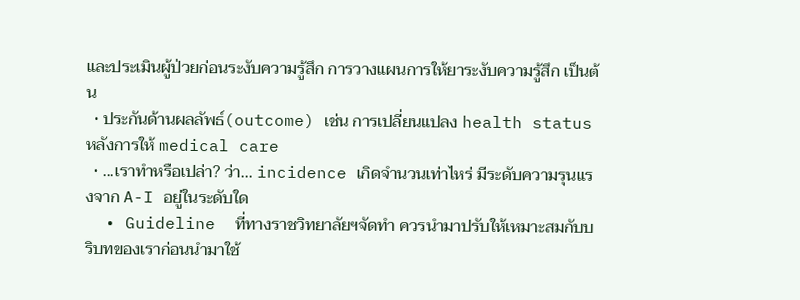และประเมินผู้ป่วยก่อนระงับความรู้สึก การวางแผนการให้ยาระงับความรู้สึก เป็นต้น
  • ประกันด้านผลลัพธ์(outcome) เช่น การเปลี่ยนแปลง health status หลังการให้ medical care
  • ...เราทำหรือเปล่า? ว่า... incidence เกิดจำนวนเท่าไหร่ มีระดับความรุนแรงจาก A-I อยู่ในระดับใด
  • Guideline  ที่ทางราชวิทยาลัยฯจัดทำ ควรนำมาปรับให้เหมาะสมกับบริบทของเราก่อนนำมาใช้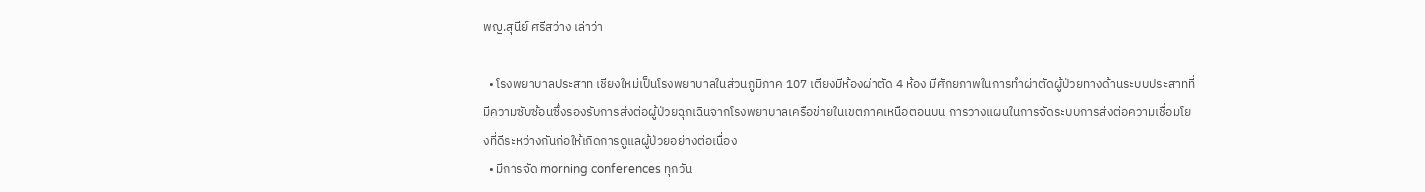พญ.สุนีย์ ศรีสว่าง เล่าว่า

  • โรงพยาบาลประสาท เชียงใหม่เป็นโรงพยาบาลในส่วนภูมิภาค 107 เตียงมีห้องผ่าตัด 4 ห้อง มีศักยภาพในการทำผ่าตัดผู้ป่วยทางด้านระบบประสาทที่มีความซับซ้อนซึ่งรองรับการส่งต่อผู้ป่วยฉุกเฉินจากโรงพยาบาลเครือข่ายในเขตภาคเหนือตอนบน การวางแผนในการจัดระบบการส่งต่อความเชื่อมโยงที่ดีระหว่างกันก่อให้เกิดการดูแลผู้ป่วยอย่างต่อเนื่อง
  • มีการจัด morning conferences ทุกวัน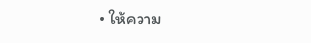• ให้ความ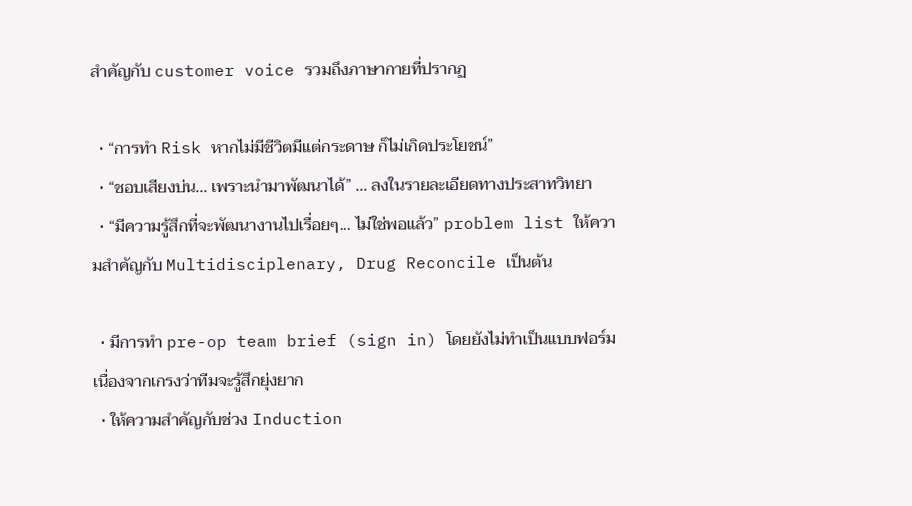สำคัญกับ customer voice รวมถึงภาษากายที่ปรากฏ

  • “การทำ Risk หากไม่มีชีวิตมีแต่กระดาษ ก็ไม่เกิดประโยชน์”
  • “ชอบเสียงบ่น... เพราะนำมาพัฒนาได้” ... ลงในรายละเอียดทางประสาทวิทยา
  • “มีความรู้สึกที่จะพัฒนางานไปเรื่อยๆ... ไม่ใช่พอแล้ว” problem list ให้ความสำคัญกับ Multidisciplenary, Drug Reconcile เป็นต้น

  • มีการทำ pre-op team brief (sign in) โดยยังไม่ทำเป็นแบบฟอร์มเนื่องจากเกรงว่าทีมจะรู้สึกยุ่งยาก
  • ให้ความสำคัญกับช่วง Induction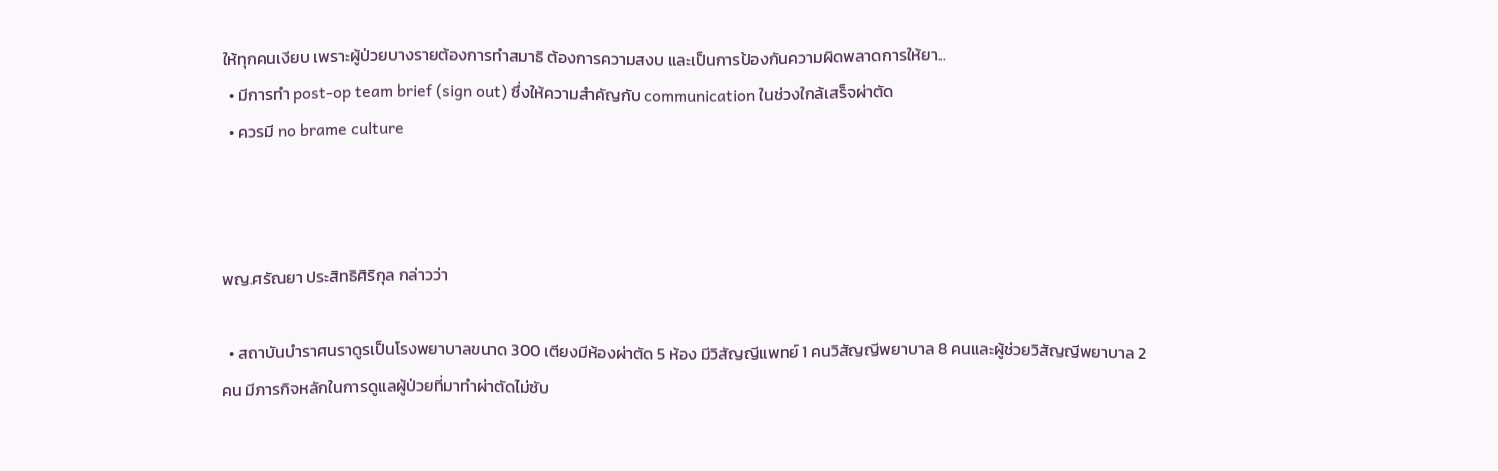ให้ทุกคนเงียบ เพราะผู้ป่วยบางรายต้องการทำสมาธิ ต้องการความสงบ และเป็นการป้องกันความผิดพลาดการให้ยา...
  • มีการทำ post-op team brief (sign out) ซึ่งให้ความสำคัญกับ communication ในช่วงใกล้เสร็จผ่าตัด
  • ควรมี no brame culture



พญ.ศรัณยา ประสิทธิศิริกุล กล่าวว่า

  • สถาบันบำราศนราดูรเป็นโรงพยาบาลขนาด 300 เตียงมีห้องผ่าตัด 5 ห้อง มีวิสัญญีแพทย์ 1 คนวิสัญญีพยาบาล 8 คนและผู้ช่วยวิสัญญีพยาบาล 2 คน มีภารกิจหลักในการดูแลผู้ป่วยที่มาทำผ่าตัดไม่ซับ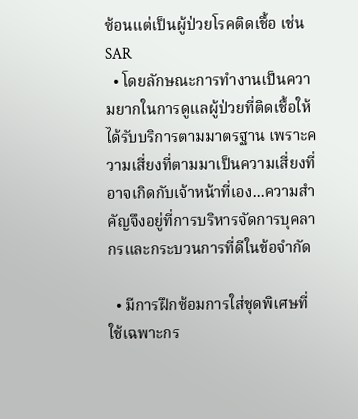ซ้อนแต่เป็นผู้ป่วยโรคติดเชื้อ เช่น SAR
  • โดยลักษณะการทำงานเป็นความยากในการดูแลผู้ป่วยที่ติดเชื้อให้ได้รับบริการตามมาตรฐาน เพราะความเสี่ยงที่ตามมาเป็นความเสี่ยงที่อาจเกิดกับเจ้าหน้าที่เอง...ความสำคัญจึงอยู่ที่การบริหารจัดการบุคลากรและกระบวนการที่ดีในข้อจำกัด

  • มีการฝึกซ้อมการใส่ชุดพิเศษที่ใช้เฉพาะกร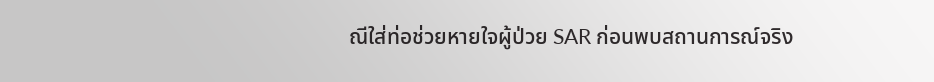ณีใส่ท่อช่วยหายใจผู้ป่วย SAR ก่อนพบสถานการณ์จริง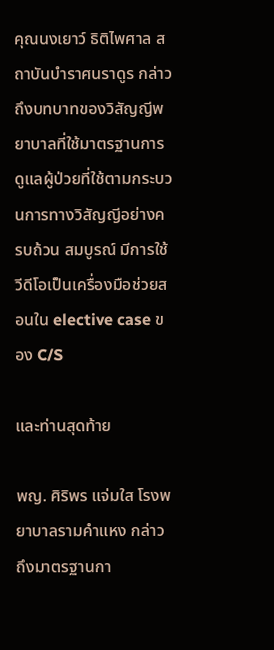คุณนงเยาว์ ธิติไพศาล สถาบันบำราศนราดูร กล่าวถึงบทบาทของวิสัญญีพยาบาลที่ใช้มาตรฐานการดูแลผู้ป่วยที่ใช้ตามกระบวนการทางวิสัญญีอย่างครบถ้วน สมบูรณ์ มีการใช้วีดีโอเป็นเครื่องมือช่วยสอนใน elective case ของ C/S

และท่านสุดท้าย

พญ. ศิริพร แจ่มใส โรงพยาบาลรามคำแหง กล่าวถึงมาตรฐานกา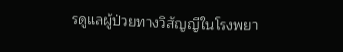รดูแลผู้ป่วยทางวิสัญญีในโรงพยา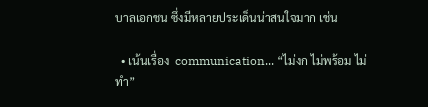บาลเอกชน ซึ่งมีหลายประเด็นน่าสนใจมาก เช่น

  • เน้นเรื่อง  communication... “ไม่งก ไม่พร้อม ไม่ทำ”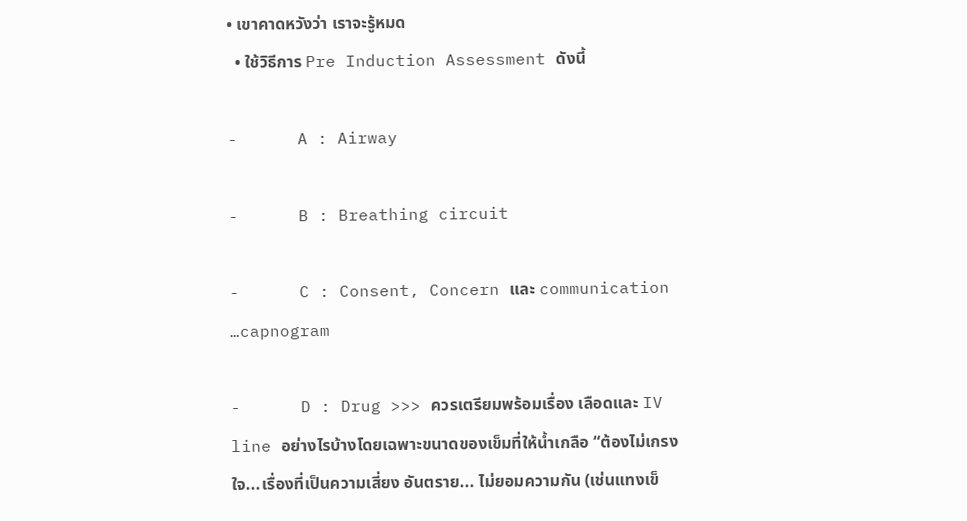• เขาคาดหวังว่า เราจะรู้หมด
  • ใช้วิธีการ Pre Induction Assessment ดังนี้

-      A : Airway

-      B : Breathing circuit

-      C : Consent, Concern และ communication …capnogram

-      D : Drug >>> ควรเตรียมพร้อมเรื่อง เลือดและ IV line อย่างไรบ้างโดยเฉพาะขนาดของเข็มที่ให้น้ำเกลือ “ต้องไม่เกรงใจ...เรื่องที่เป็นความเสี่ยง อันตราย... ไม่ยอมความกัน (เช่นแทงเข็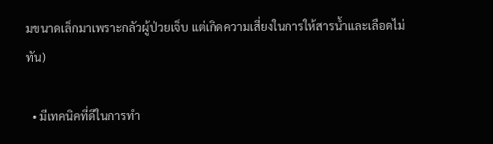มขนาดเล็กมาเพราะกลัวผู้ป่วยเจ็บ แต่เกิดความเสี่ยงในการให้สารน้ำและเลือดไม่ทัน)

  • มีเทคนิคที่ดีในการทำ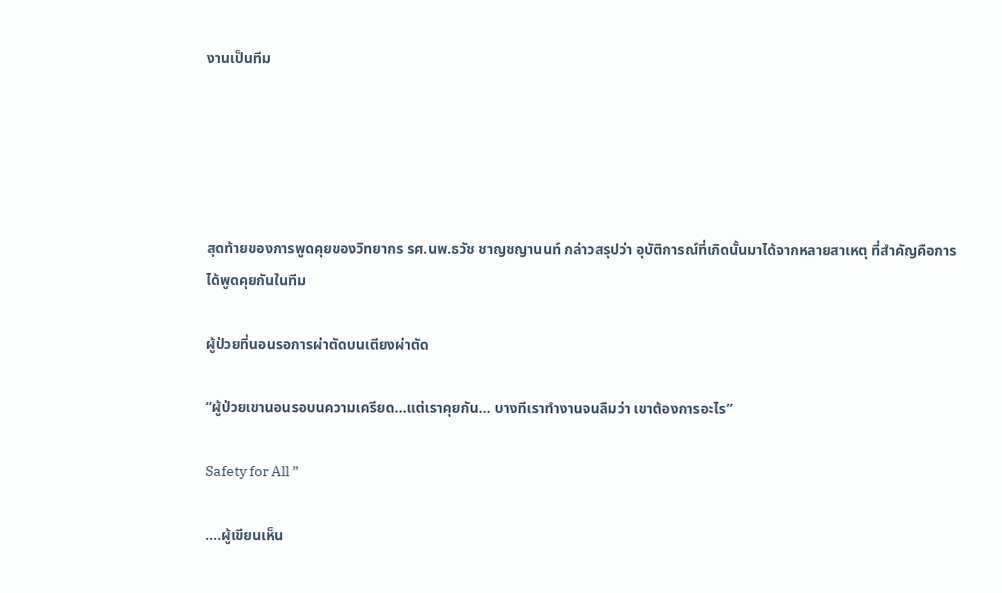งานเป็นทีม





สุดท้ายของการพูดคุยของวิทยากร รศ.นพ.ธวัช ชาญชญานนท์ กล่าวสรุปว่า อุบัติการณ์ที่เกิดนั้นมาได้จากหลายสาเหตุ ที่สำคัญคือการได้พูดคุยกันในทีม

ผู้ป่วยที่นอนรอการผ่าตัดบนเตียงผ่าตัด

“ผู้ป่วยเขานอนรอบนความเครียด...แต่เราคุยกัน... บางทีเราทำงานจนลืมว่า เขาต้องการอะไร”

Safety for All ”

....ผู้เขียนเห็น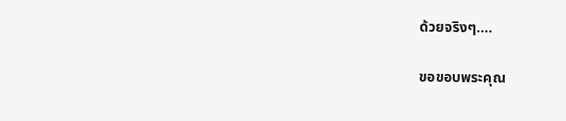ด้วยจริงๆ....

ขอขอบพระคุณ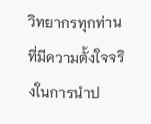วิทยากรทุกท่านที่มีความตั้งใจจริงในการนำป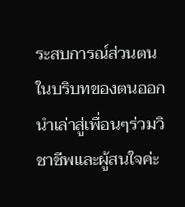ระสบการณ์ส่วนตนในบริบทของตนออกนำเล่าสู่เพื่อนๆร่วมวิชาชีพและผู้สนใจค่ะ